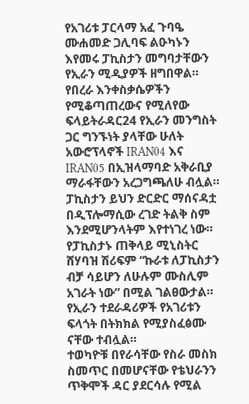የአገሪቱ ፓርላማ አፈ ጉባዔ ሙሐመድ ጋሊባፍ ልዑካኑን እየመሩ ፓኪስታን መግባታቸውን የኢራን ሚዲያዎች ዘግበዋል።
የበረራ እንቀስቃሴዎችን የሚቆጣጠረውና የሚለየው ፍላይትራዳር24 የኢራን መንግስት ጋር ግንኙነት ያላቸው ሁለት አውሮፕላኖች IRAN04 እና IRAN05 በኢዝላማባድ አቅራቢያ ማራፋቸውን አረጋግጫለሁ ብሏል።
ፓኪስታን ይህን ድርድር ማሰናዳቷ በዲፕሎማሲው ረገድ ትልቅ ስም እንደሚሆንላትም እየተነገረ ነው።
የፓኪስታኑ ጠቅላይ ሚኒስትር ሸሃባዝ ሽሪፍም “ኩራቱ ለፓኪስታን ብቻ ሳይሆን ለሁሉም ሙስሊም አገራት ነው” በሚል ገልፀውታል።
የኢራን ተደራዳሪዎች የአገሪቱን ፍላጎት በትክክል የሚያስፈፅሙ ናቸው ተብሏል።
ተወካዮቹ በየራሳቸው የስራ መስክ ስመጥር በመሆናቸው የቴህራንን ጥቅሞች ዳር ያደርሳሉ የሚል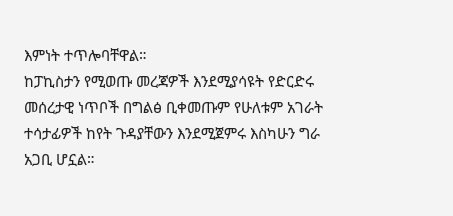እምነት ተጥሎባቸዋል።
ከፓኪስታን የሚወጡ መረጃዎች እንደሚያሳዩት የድርድሩ መሰረታዊ ነጥቦች በግልፅ ቢቀመጡም የሁለቱም አገራት ተሳታፊዎች ከየት ጉዳያቸውን እንደሚጀምሩ እስካሁን ግራ አጋቢ ሆኗል።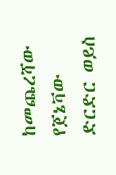ከመጨረሻው የጀኔቫው ድርድር ወይስ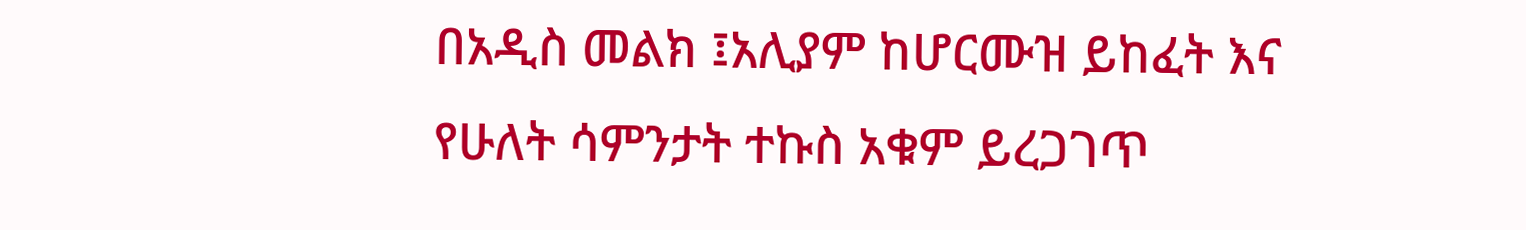በአዲስ መልክ ፤አሊያም ከሆርሙዝ ይከፈት እና የሁለት ሳምንታት ተኩስ አቁም ይረጋገጥ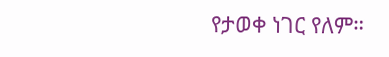የታወቀ ነገር የለም።